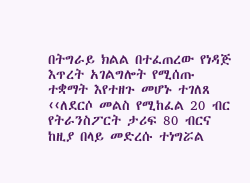በትግራይ ክልል በተፈጠረው የነዳጅ እጥረት አገልግሎት የሚሰጡ ተቋማት እየተዘጉ መሆኑ ተገለጸ
‹‹ለደርሶ መልስ የሚከፈል 20 ብር የትራንስፖርት ታሪፍ 80 ብርና ከዚያ በላይ መድረሱ ተነግሯል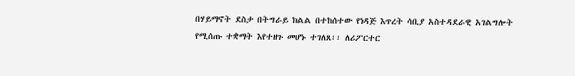በሃይማኖት ደስታ በትግራይ ክልል በተከሰተው የነዳጅ እጥረት ሳቢያ አስተዳደራዊ አገልግሎት የሚሰጡ ተቋማት እየተዘጉ መሆኑ ተገለጸ፡፡ ለሪፖርተር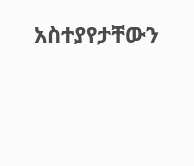አስተያየታቸውን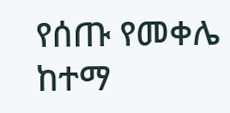የሰጡ የመቀሌ ከተማ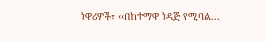ነዋሪዎች፣ ‹‹በከተማዋ ነዳጅ የሚባል...